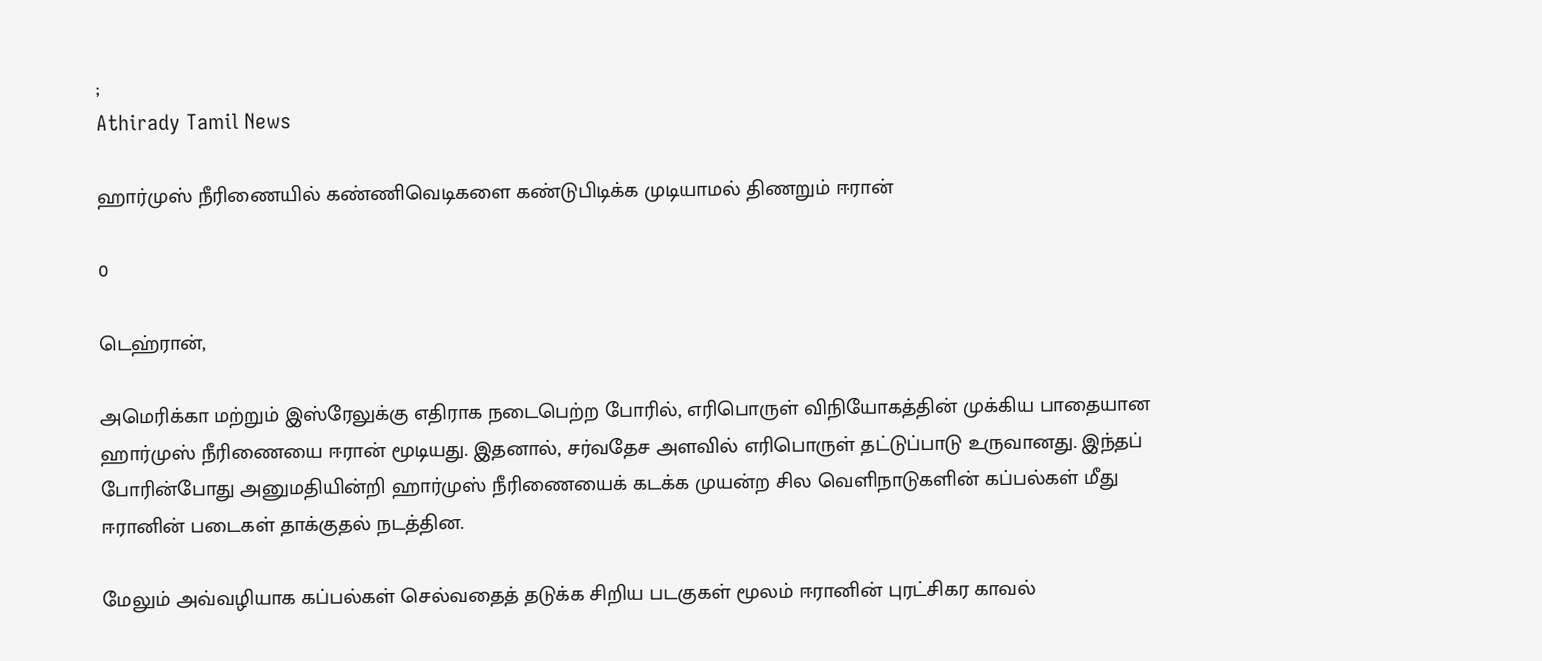;
Athirady Tamil News

ஹார்முஸ் நீரிணையில் கண்ணிவெடிகளை கண்டுபிடிக்க முடியாமல் திணறும் ஈரான்

0

டெஹ்ரான்,

அமெரிக்கா மற்றும் இஸ்ரேலுக்கு எதிராக நடைபெற்ற போரில், எரிபொருள் விநியோகத்தின் முக்கிய பாதையான ஹார்முஸ் நீரிணையை ஈரான் மூடியது. இதனால், சர்வதேச அளவில் எரிபொருள் தட்டுப்பாடு உருவானது. இந்தப் போரின்போது அனுமதியின்றி ஹார்முஸ் நீரிணையைக் கடக்க முயன்ற சில வெளிநாடுகளின் கப்பல்கள் மீது ஈரானின் படைகள் தாக்குதல் நடத்தின.

மேலும் அவ்வழியாக கப்பல்கள் செல்வதைத் தடுக்க சிறிய படகுகள் மூலம் ஈரானின் புரட்சிகர காவல்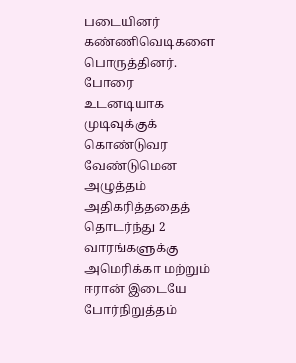படையினர் கண்ணிவெடிகளை பொருத்தினர். போரை உடனடியாக முடிவுக்குக் கொண்டுவர வேண்டுமென அழுத்தம் அதிகரித்ததைத் தொடர்ந்து 2 வாரங்களுக்கு அமெரிக்கா மற்றும் ஈரான் இடையே போர்நிறுத்தம்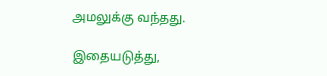அமலுக்கு வந்தது.

இதையடுத்து,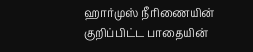ஹார்முஸ் நீரிணையின் குறிப்பிட்ட பாதையின்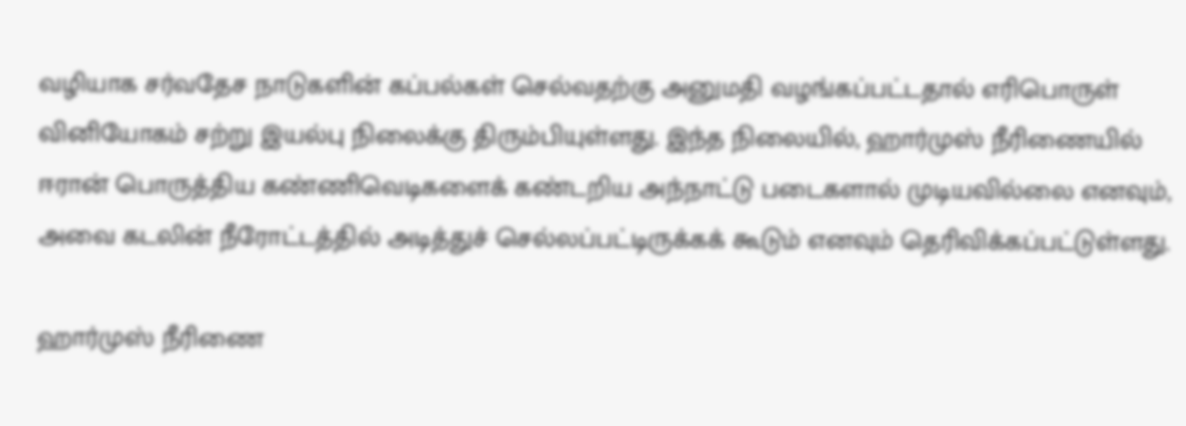வழியாக சர்வதேச நாடுகளின் கப்பல்கள் செல்வதற்கு அனுமதி வழங்கப்பட்டதால் எரிபொருள் வினியோகம் சற்று இயல்பு நிலைக்கு திரும்பியுள்ளது. இந்த நிலையில், ஹார்முஸ் நீரிணையில் ஈரான் பொருத்திய கண்ணிவெடிகளைக் கண்டறிய அந்நாட்டு படைகளால் முடியவில்லை எனவும், அவை கடலின் நீரோட்டத்தில் அடித்துச் செல்லப்பட்டிருக்கக் கூடும் எனவும் தெரிவிக்கப்பட்டுள்ளது.

ஹார்முஸ் நீரிணை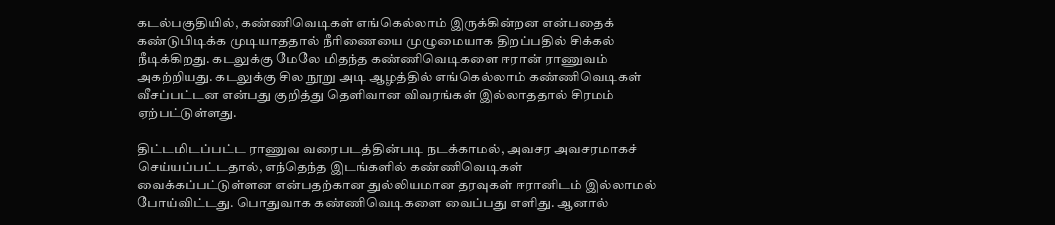கடல்பகுதியில், கண்ணிவெடிகள் எங்கெல்லாம் இருக்கின்றன என்பதைக் கண்டுபிடிக்க முடியாததால் நீரிணையை முழுமையாக திறப்பதில் சிக்கல் நீடிக்கிறது. கடலுக்கு மேலே மிதந்த கண்ணிவெடிகளை ஈரான் ராணுவம் அகற்றியது. கடலுக்கு சில நூறு அடி ஆழத்தில் எங்கெல்லாம் கண்ணிவெடிகள் வீசப்பட்டன என்பது குறித்து தெளிவான விவரங்கள் இல்லாததால் சிரமம் ஏற்பட்டுள்ளது.

திட்டமிடப்பட்ட ராணுவ வரைபடத்தின்படி நடக்காமல், அவசர அவசரமாகச் செய்யப்பட்டதால், எந்தெந்த இடங்களில் கண்ணிவெடிகள் வைக்கப்பட்டுள்ளன என்பதற்கான துல்லியமான தரவுகள் ஈரானிடம் இல்லாமல் போய்விட்டது. பொதுவாக கண்ணிவெடிகளை வைப்பது எளிது. ஆனால்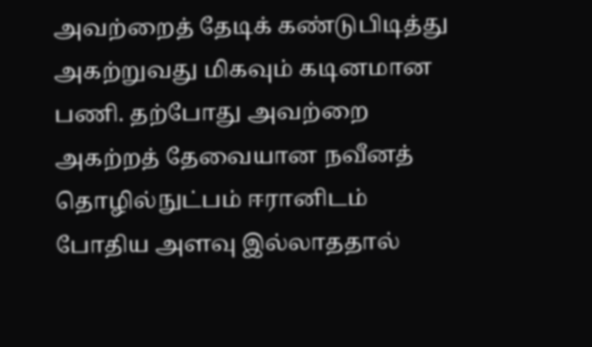அவற்றைத் தேடிக் கண்டுபிடித்து அகற்றுவது மிகவும் கடினமான பணி. தற்போது அவற்றை அகற்றத் தேவையான நவீனத் தொழில்நுட்பம் ஈரானிடம் போதிய அளவு இல்லாததால்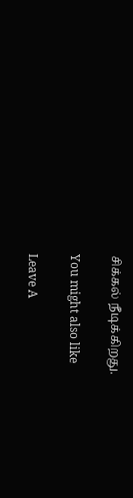சிக்கல் நீடிக்கிறது.

You might also like

Leave A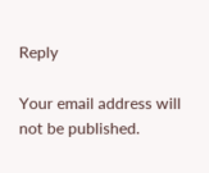Reply

Your email address will not be published.